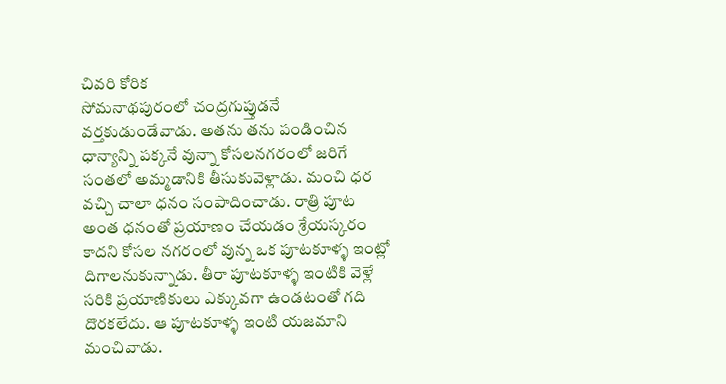చివరి కోరిక
సోమనాథపురంలో చంద్రగుప్తుడనే వర్తకుడుండేవాడు. అతను తను పండించిన ధాన్యాన్ని పక్కనే వున్నా కోసలనగరంలో జరిగే సంతలో అమ్మడానికి తీసుకువెళ్లాడు. మంచి ధర వచ్చి చాలా ధనం సంపాదించాడు. రాత్రి పూట అంత ధనంతో ప్రయాణం చేయడం శ్రేయస్కరం కాదని కోసల నగరంలో వున్న ఒక పూటకూళ్ళ ఇంట్లో దిగాలనుకున్నాడు. తీరా పూటకూళ్ళ ఇంటికి వెళ్లే సరికి ప్రయాణికులు ఎక్కువగా ఉండటంతో గది దొరకలేదు. ఆ పూటకూళ్ళ ఇంటి యజమాని మంచివాడు.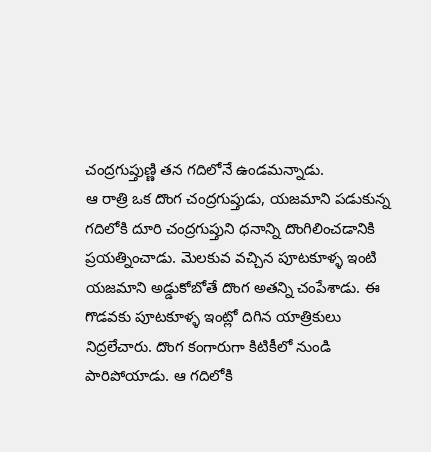చంద్రగుప్తుణ్ణి తన గదిలోనే ఉండమన్నాడు.
ఆ రాత్రి ఒక దొంగ చంద్రగుప్తుడు, యజమాని పడుకున్న గదిలోకి దూరి చంద్రగుప్తుని ధనాన్ని దొంగిలించడానికి ప్రయత్నించాడు. మెలకువ వచ్చిన పూటకూళ్ళ ఇంటి యజమాని అడ్డుకోబోతే దొంగ అతన్ని చంపేశాడు. ఈ గొడవకు పూటకూళ్ళ ఇంట్లో దిగిన యాత్రికులు నిద్రలేచారు. దొంగ కంగారుగా కిటికీలో నుండి పారిపోయాడు. ఆ గదిలోకి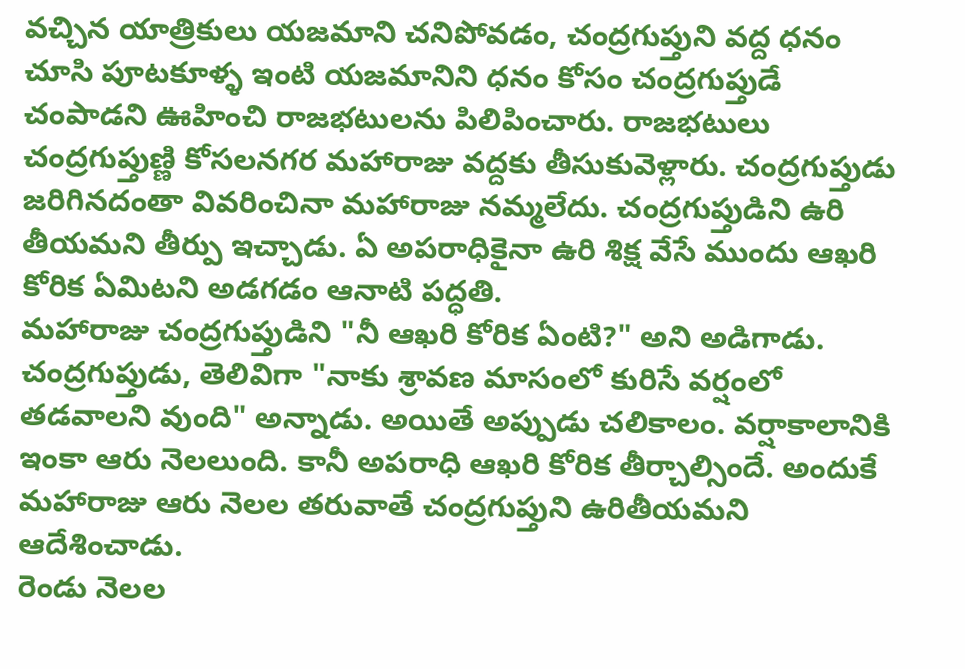వచ్చిన యాత్రికులు యజమాని చనిపోవడం, చంద్రగుప్తుని వద్ద ధనం చూసి పూటకూళ్ళ ఇంటి యజమానిని ధనం కోసం చంద్రగుప్తుడే చంపాడని ఊహించి రాజభటులను పిలిపించారు. రాజభటులు చంద్రగుప్తుణ్ణి కోసలనగర మహారాజు వద్దకు తీసుకువెళ్లారు. చంద్రగుప్తుడు జరిగినదంతా వివరించినా మహారాజు నమ్మలేదు. చంద్రగుప్తుడిని ఉరి తీయమని తీర్పు ఇచ్చాడు. ఏ అపరాధికైనా ఉరి శిక్ష వేసే ముందు ఆఖరి కోరిక ఏమిటని అడగడం ఆనాటి పద్ధతి.
మహారాజు చంద్రగుప్తుడిని "నీ ఆఖరి కోరిక ఏంటి?" అని అడిగాడు. చంద్రగుప్తుడు, తెలివిగా "నాకు శ్రావణ మాసంలో కురిసే వర్షంలో తడవాలని వుంది" అన్నాడు. అయితే అప్పుడు చలికాలం. వర్షాకాలానికి ఇంకా ఆరు నెలలుంది. కానీ అపరాధి ఆఖరి కోరిక తీర్చాల్సిందే. అందుకే మహారాజు ఆరు నెలల తరువాతే చంద్రగుప్తుని ఉరితీయమని ఆదేశించాడు.
రెండు నెలల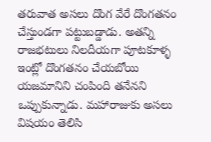తరువాత అసలు దొంగ వేరే దొంగతనం చేస్తుండగా పట్టుబడ్డాడు. అతన్ని రాజభటులు నిలదీయగా పూటకూళ్ళ ఇంట్లో దొంగతనం చేయబోయి యజమానిని చంపింది తనేనని ఒప్పుకున్నాడు. మహారాజుకు అసలు విషయం తెలిసి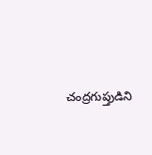చంద్రగుప్తుడిని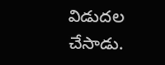విడుదల చేసాడు.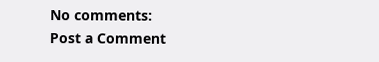No comments:
Post a Comment